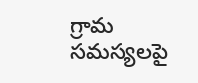గ్రామ సమస్యలపై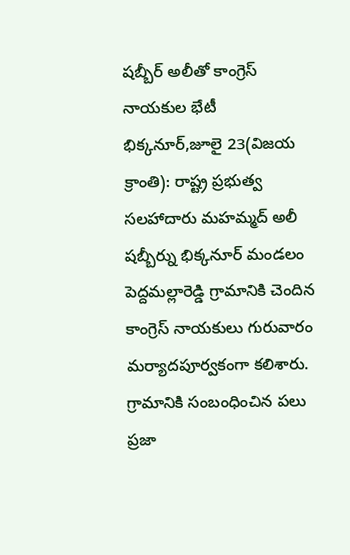షబ్బీర్ అలీతో కాంగ్రెస్ నాయకుల భేటీ
భిక్కనూర్,జూలై 23(విజయ క్రాంతి): రాష్ట్ర ప్రభుత్వ సలహాదారు మహమ్మద్ అలీ షబ్బీర్ను భిక్కనూర్ మండలం పెద్దమల్లారెడ్డి గ్రామానికి చెందిన కాంగ్రెస్ నాయకులు గురువారం మర్యాదపూర్వకంగా కలిశారు. గ్రామానికి సంబంధించిన పలు ప్రజా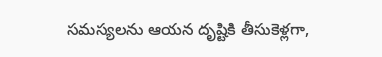సమస్యలను ఆయన దృష్టికి తీసుకెళ్లగా,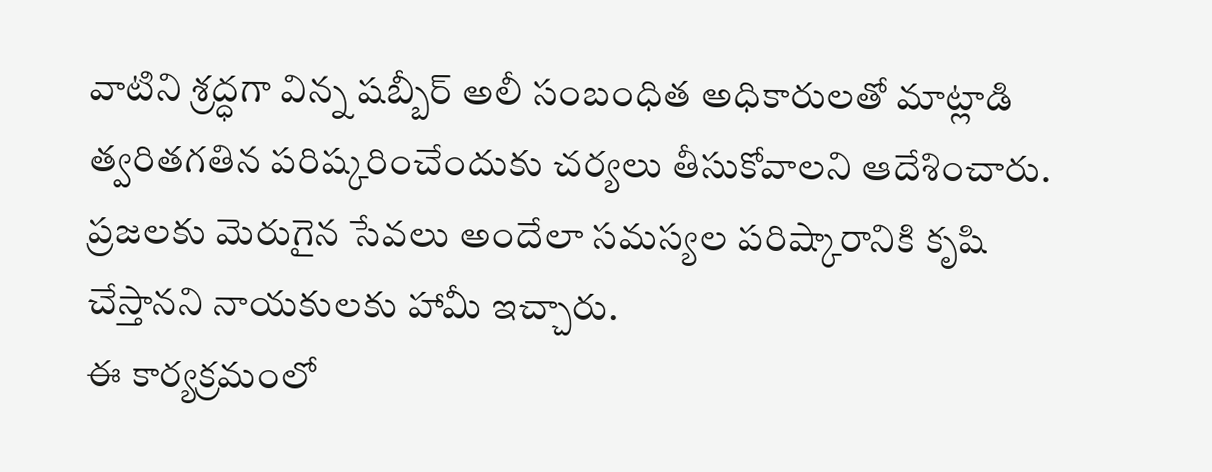వాటిని శ్రద్ధగా విన్న షబ్బీర్ అలీ సంబంధిత అధికారులతో మాట్లాడి త్వరితగతిన పరిష్కరించేందుకు చర్యలు తీసుకోవాలని ఆదేశించారు. ప్రజలకు మెరుగైన సేవలు అందేలా సమస్యల పరిష్కారానికి కృషి చేస్తానని నాయకులకు హామీ ఇచ్చారు.
ఈ కార్యక్రమంలో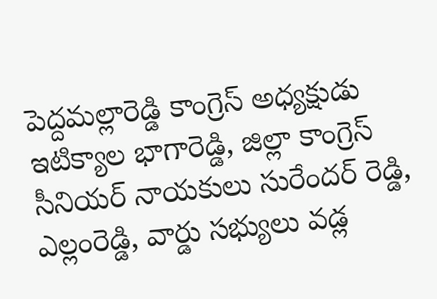పెద్దమల్లారెడ్డి కాంగ్రెస్ అధ్యక్షుడు ఇటిక్యాల భాగారెడ్డి, జిల్లా కాంగ్రెస్ సీనియర్ నాయకులు సురేందర్ రెడ్డి, ఎల్లంరెడ్డి, వార్డు సభ్యులు వడ్ల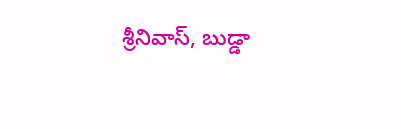శ్రీనివాస్, బుడ్డా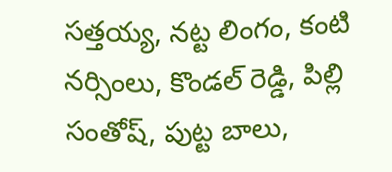సత్తయ్య, నట్ట లింగం, కంటి నర్సింలు, కొండల్ రెడ్డి, పిల్లి సంతోష్, పుట్ట బాలు,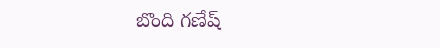బొంది గణేష్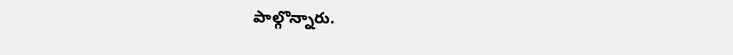పాల్గొన్నారు.